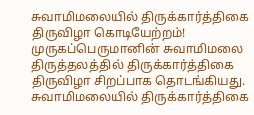சுவாமிமலையில் திருக்கார்த்திகை திருவிழா கொடியேற்றம்!
முருகப்பெருமானின் சுவாமிமலை திருத்தலத்தில் திருக்கார்த்திகை திருவிழா சிறப்பாக தொடங்கியது.
சுவாமிமலையில் திருக்கார்த்திகை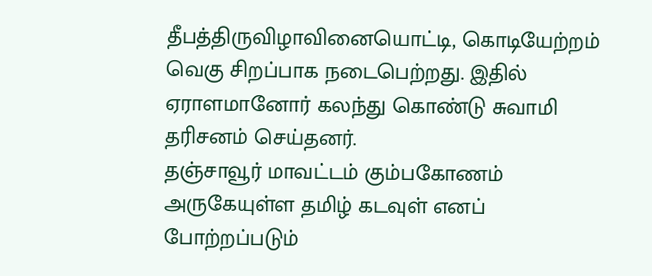தீபத்திருவிழாவினையொட்டி, கொடியேற்றம் வெகு சிறப்பாக நடைபெற்றது. இதில் ஏராளமானோர் கலந்து கொண்டு சுவாமி தரிசனம் செய்தனர்.
தஞ்சாவூர் மாவட்டம் கும்பகோணம் அருகேயுள்ள தமிழ் கடவுள் எனப் போற்றப்படும்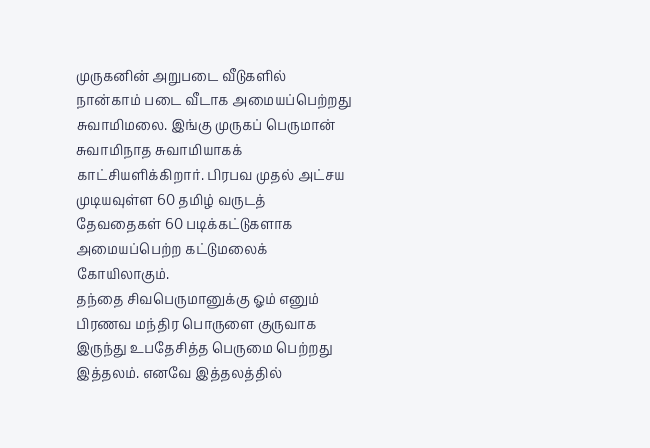முருகனின் அறுபடை வீடுகளில் நான்காம் படை வீடாக அமையப்பெற்றது சுவாமிமலை. இங்கு முருகப் பெருமான் சுவாமிநாத சுவாமியாகக் காட்சியளிக்கிறார். பிரபவ முதல் அட்சய முடியவுள்ள 60 தமிழ் வருடத் தேவதைகள் 60 படிக்கட்டுகளாக அமையப்பெற்ற கட்டுமலைக் கோயிலாகும்.
தந்தை சிவபெருமானுக்கு ஓம் எனும் பிரணவ மந்திர பொருளை குருவாக இருந்து உபதேசித்த பெருமை பெற்றது இத்தலம். எனவே இத்தலத்தில்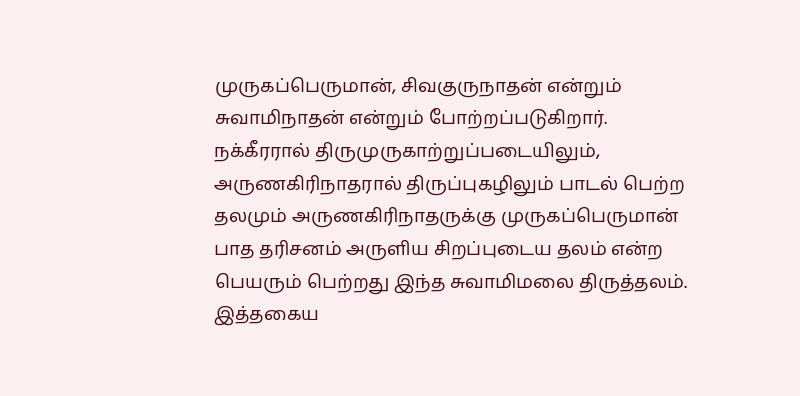முருகப்பெருமான், சிவகுருநாதன் என்றும் சுவாமிநாதன் என்றும் போற்றப்படுகிறார். நக்கீரரால் திருமுருகாற்றுப்படையிலும், அருணகிரிநாதரால் திருப்புகழிலும் பாடல் பெற்ற தலமும் அருணகிரிநாதருக்கு முருகப்பெருமான் பாத தரிசனம் அருளிய சிறப்புடைய தலம் என்ற பெயரும் பெற்றது இந்த சுவாமிமலை திருத்தலம்.
இத்தகைய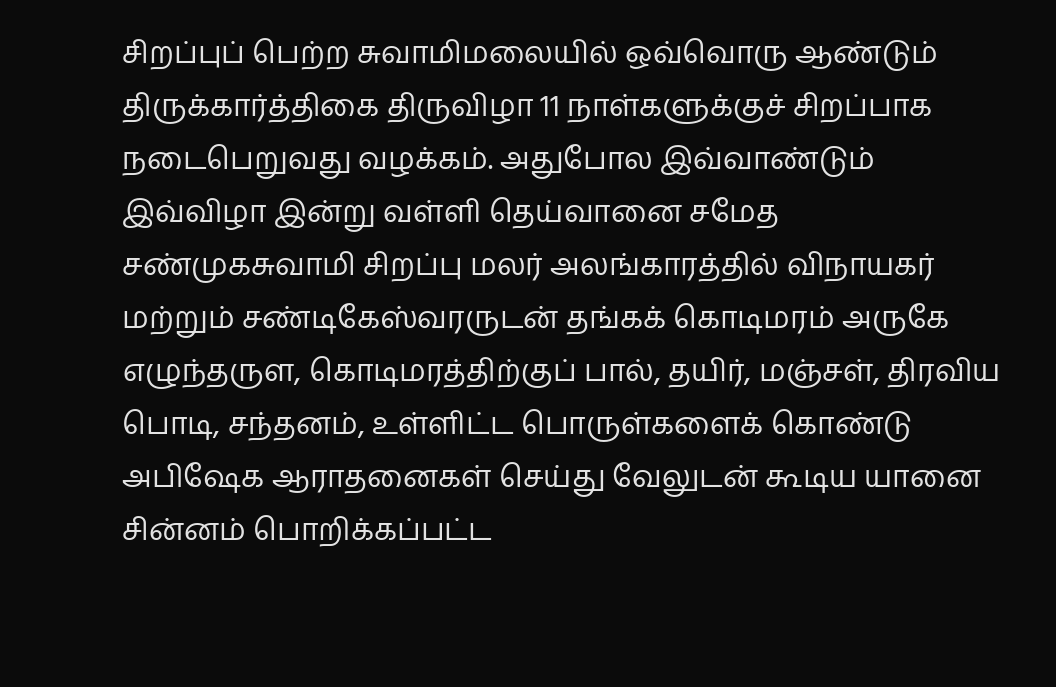சிறப்புப் பெற்ற சுவாமிமலையில் ஒவ்வொரு ஆண்டும் திருக்கார்த்திகை திருவிழா 11 நாள்களுக்குச் சிறப்பாக நடைபெறுவது வழக்கம். அதுபோல இவ்வாண்டும் இவ்விழா இன்று வள்ளி தெய்வானை சமேத சண்முகசுவாமி சிறப்பு மலர் அலங்காரத்தில் விநாயகர் மற்றும் சண்டிகேஸ்வரருடன் தங்கக் கொடிமரம் அருகே எழுந்தருள, கொடிமரத்திற்குப் பால், தயிர், மஞ்சள், திரவிய பொடி, சந்தனம், உள்ளிட்ட பொருள்களைக் கொண்டு அபிஷேக ஆராதனைகள் செய்து வேலுடன் கூடிய யானை சின்னம் பொறிக்கப்பட்ட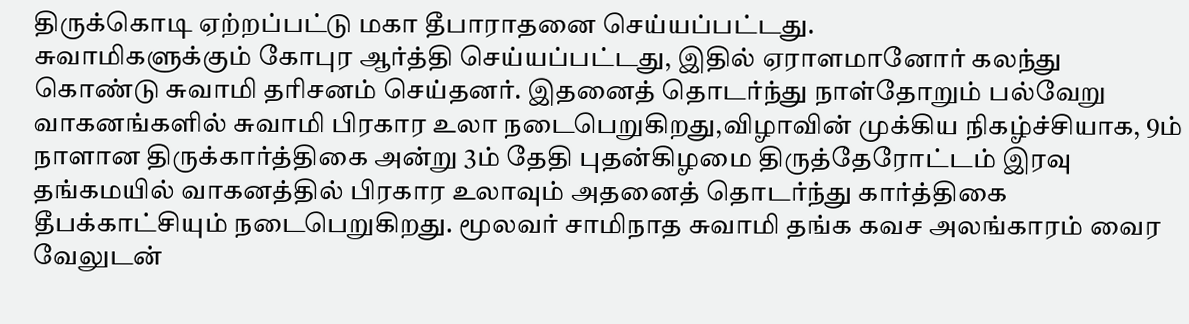திருக்கொடி ஏற்றப்பட்டு மகா தீபாராதனை செய்யப்பட்டது.
சுவாமிகளுக்கும் கோபுர ஆர்த்தி செய்யப்பட்டது, இதில் ஏராளமானோர் கலந்து கொண்டு சுவாமி தரிசனம் செய்தனர். இதனைத் தொடர்ந்து நாள்தோறும் பல்வேறு வாகனங்களில் சுவாமி பிரகார உலா நடைபெறுகிறது,விழாவின் முக்கிய நிகழ்ச்சியாக, 9ம் நாளான திருக்கார்த்திகை அன்று 3ம் தேதி புதன்கிழமை திருத்தேரோட்டம் இரவு தங்கமயில் வாகனத்தில் பிரகார உலாவும் அதனைத் தொடர்ந்து கார்த்திகை தீபக்காட்சியும் நடைபெறுகிறது. மூலவர் சாமிநாத சுவாமி தங்க கவச அலங்காரம் வைர வேலுடன்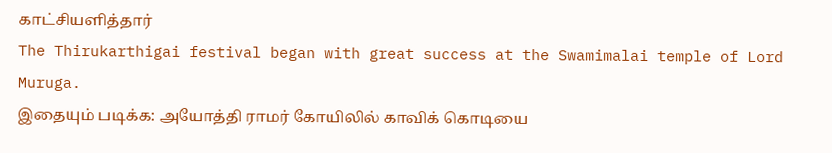காட்சியளித்தார்
The Thirukarthigai festival began with great success at the Swamimalai temple of Lord Muruga.
இதையும் படிக்க: அயோத்தி ராமர் கோயிலில் காவிக் கொடியை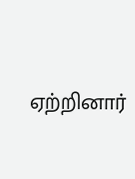ஏற்றினார்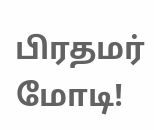பிரதமர் மோடி!